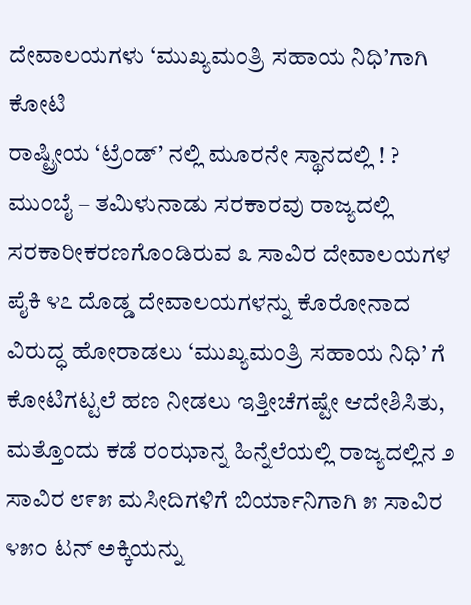ದೇವಾಲಯಗಳು ‘ಮುಖ್ಯಮಂತ್ರಿ ಸಹಾಯ ನಿಧಿ’ಗಾಗಿ ಕೋಟಿ
ರಾಷ್ಟ್ರೀಯ ‘ಟ್ರೆಂಡ್’ ನಲ್ಲಿ ಮೂರನೇ ಸ್ಥಾನದಲ್ಲಿ ! ?
ಮುಂಬೈ – ತಮಿಳುನಾಡು ಸರಕಾರವು ರಾಜ್ಯದಲ್ಲಿ ಸರಕಾರೀಕರಣಗೊಂಡಿರುವ ೩ ಸಾವಿರ ದೇವಾಲಯಗಳ ಪೈಕಿ ೪೭ ದೊಡ್ಡ ದೇವಾಲಯಗಳನ್ನು ಕೊರೋನಾದ ವಿರುದ್ಧ ಹೋರಾಡಲು ‘ಮುಖ್ಯಮಂತ್ರಿ ಸಹಾಯ ನಿಧಿ’ ಗೆ ಕೋಟಿಗಟ್ಟಲೆ ಹಣ ನೀಡಲು ಇತ್ತೀಚೆಗಷ್ಟೇ ಆದೇಶಿಸಿತು, ಮತ್ತೊಂದು ಕಡೆ ರಂಝಾನ್ನ ಹಿನ್ನೆಲೆಯಲ್ಲಿ ರಾಜ್ಯದಲ್ಲಿನ ೨ ಸಾವಿರ ೮೯೫ ಮಸೀದಿಗಳಿಗೆ ಬಿರ್ಯಾನಿಗಾಗಿ ೫ ಸಾವಿರ ೪೫೦ ಟನ್ ಅಕ್ಕಿಯನ್ನು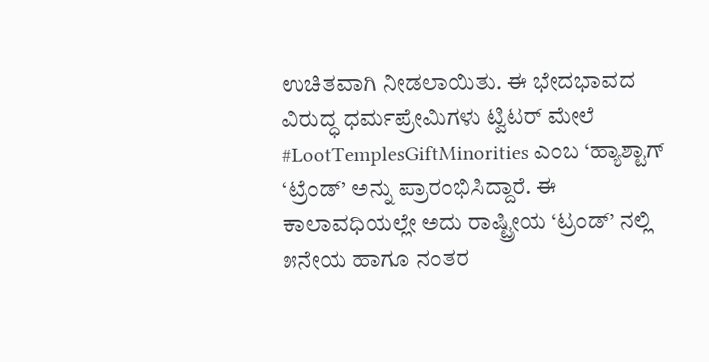ಉಚಿತವಾಗಿ ನೀಡಲಾಯಿತು. ಈ ಭೇದಭಾವದ ವಿರುದ್ಧ ಧರ್ಮಪ್ರೇಮಿಗಳು ಟ್ವಿಟರ್ ಮೇಲೆ #LootTemplesGiftMinorities ಎಂಬ ‘ಹ್ಯಾಶ್ಟಾಗ್ ‘ಟ್ರೆಂಡ್’ ಅನ್ನು ಪ್ರಾರಂಭಿಸಿದ್ದಾರೆ. ಈ ಕಾಲಾವಧಿಯಲ್ಲೇ ಅದು ರಾಷ್ಟ್ರೀಯ ‘ಟ್ರಂಡ್’ ನಲ್ಲಿ ೫ನೇಯ ಹಾಗೂ ನಂತರ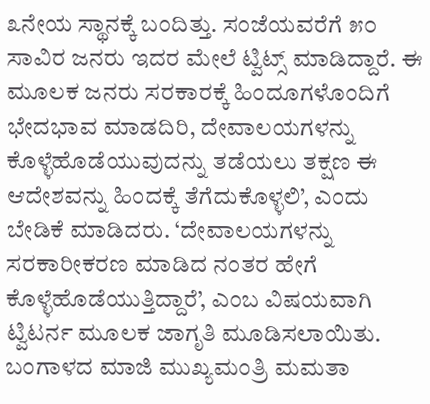೩ನೇಯ ಸ್ಥಾನಕ್ಕೆ ಬಂದಿತ್ತು. ಸಂಜೆಯವರೆಗೆ ೫೦ ಸಾವಿರ ಜನರು ಇದರ ಮೇಲೆ ಟ್ವಿಟ್ಸ್ ಮಾಡಿದ್ದಾರೆ. ಈ ಮೂಲಕ ಜನರು ಸರಕಾರಕ್ಕೆ ಹಿಂದೂಗಳೊಂದಿಗೆ ಭೇದಭಾವ ಮಾಡದಿರಿ, ದೇವಾಲಯಗಳನ್ನು ಕೊಳ್ಳೆಹೊಡೆಯುವುದನ್ನು ತಡೆಯಲು ತಕ್ಷಣ ಈ ಆದೇಶವನ್ನು ಹಿಂದಕ್ಕೆ ತೆಗೆದುಕೊಳ್ಳಲಿ’, ಎಂದು ಬೇಡಿಕೆ ಮಾಡಿದರು. ‘ದೇವಾಲಯಗಳನ್ನು ಸರಕಾರೀಕರಣ ಮಾಡಿದ ನಂತರ ಹೇಗೆ ಕೊಳ್ಳೆಹೊಡೆಯುತ್ತಿದ್ದಾರೆ’, ಎಂಬ ವಿಷಯವಾಗಿ ಟ್ವಿಟರ್ನ ಮೂಲಕ ಜಾಗೃತಿ ಮೂಡಿಸಲಾಯಿತು.
ಬಂಗಾಳದ ಮಾಜಿ ಮುಖ್ಯಮಂತ್ರಿ ಮಮತಾ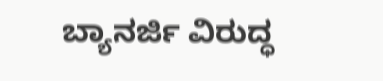ಬ್ಯಾನರ್ಜಿ ವಿರುದ್ಧ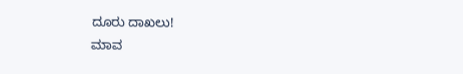ದೂರು ದಾಖಲು!
ಮಾವ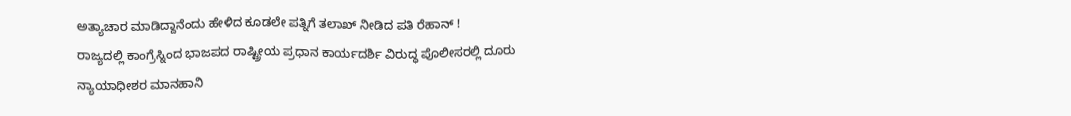ಅತ್ಯಾಚಾರ ಮಾಡಿದ್ದಾನೆಂದು ಹೇಳಿದ ಕೂಡಲೇ ಪತ್ನಿಗೆ ತಲಾಖ್ ನೀಡಿದ ಪತಿ ರೆಹಾನ್ !
ರಾಜ್ಯದಲ್ಲಿ ಕಾಂಗ್ರೆಸ್ನಿಂದ ಭಾಜಪದ ರಾಷ್ಟ್ರೀಯ ಪ್ರಧಾನ ಕಾರ್ಯದರ್ಶಿ ವಿರುದ್ಧ ಪೊಲೀಸರಲ್ಲಿ ದೂರು
ನ್ಯಾಯಾಧೀಶರ ಮಾನಹಾನಿ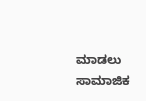ಮಾಡಲು ಸಾಮಾಜಿಕ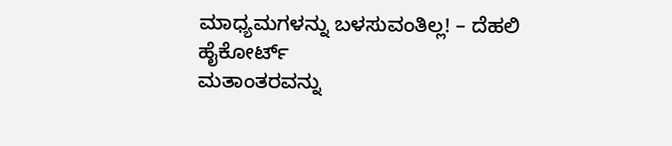ಮಾಧ್ಯಮಗಳನ್ನು ಬಳಸುವಂತಿಲ್ಲ! – ದೆಹಲಿ ಹೈಕೋರ್ಟ್
ಮತಾಂತರವನ್ನು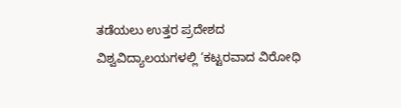ತಡೆಯಲು ಉತ್ತರ ಪ್ರದೇಶದ ವಿಶ್ವವಿದ್ಯಾಲಯಗಳಲ್ಲಿ ‘ಕಟ್ಟರವಾದ ವಿರೋಧಿ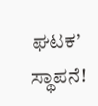ಘಟಕ’ ಸ್ಥಾಪನೆ!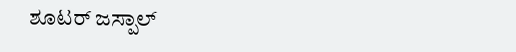ಶೂಟರ್ ಜಸ್ಪಾಲ್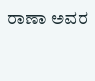ರಾಣಾ ಅವರ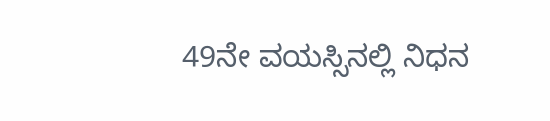49ನೇ ವಯಸ್ಸಿನಲ್ಲಿ ನಿಧನ